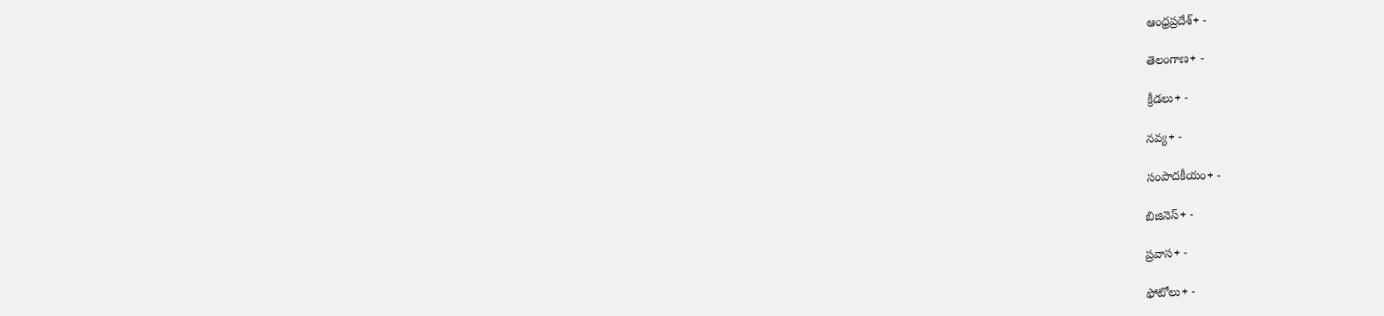ఆంధ్రప్రదేశ్+ -

తెలంగాణ+ -

క్రీడలు+ -

నవ్య+ -

సంపాదకీయం+ -

బిజినెస్+ -

ప్రవాస+ -

ఫోటోలు+ -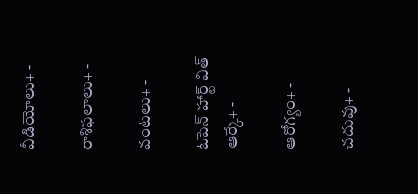వీడియోలు+ -

రాశిఫలాలు+ -

వంటలు+ -

ఓపెన్ హార్ట్ విత్ ఆర్కే+ -

ఆరోగ్యం+ -

చదువు+ -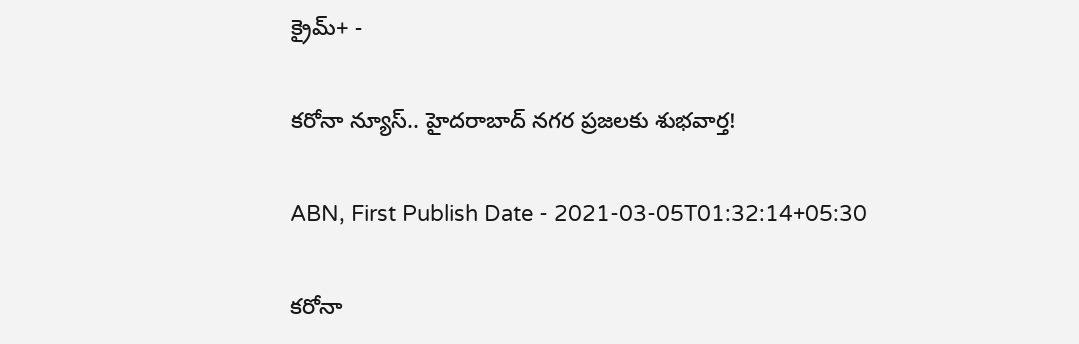క్రైమ్+ -

కరోనా న్యూస్.. హైదరాబాద్ నగర ప్రజలకు శుభవార్త!

ABN, First Publish Date - 2021-03-05T01:32:14+05:30

కరోనా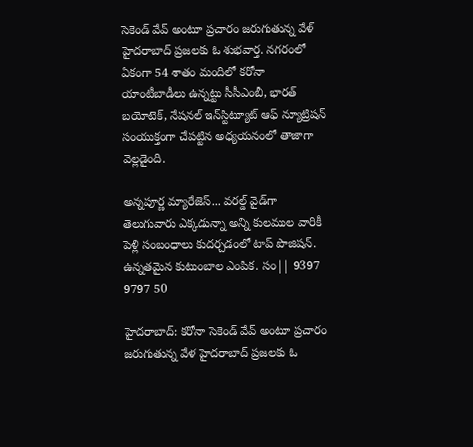సెకెండ్ వేవ్ అంటూ ప్రచారం జరుగుతున్న వేళ్ హైదరాబాద్ ప్రజలకు ఓ శుభవార్త. నగరంలో ఏకంగా 54 శాతం మందిలో కరోనా యాంటీబాడీలు ఉన్నట్టు సీసీఎంబీ, భారత్ బయోటెక్, నేషనల్ ఇన్‌స్టిట్యూట్ ఆఫ్ న్యూట్రిషన్ సంయుక్తంగా చేపట్టిన అధ్యయనంలో తాజాగా వెల్లడైంది.

అన్నపూర్ణ మ్యారేజెస్... వరల్డ్ వైడ్‌గా తెలుగువారు ఎక్కడున్నా అన్ని కులముల వారికీ పెళ్లి సంబంధాలు కుదర్చడంలో టాప్ పొజిషన్. ఉన్నతమైన కుటుంబాల ఎంపిక. సం|| 9397 9797 50

హైదరాబాద్: కరోనా సెకెండ్ వేవ్ అంటూ ప్రచారం జరుగుతున్న వేళ హైదరాబాద్ ప్రజలకు ఓ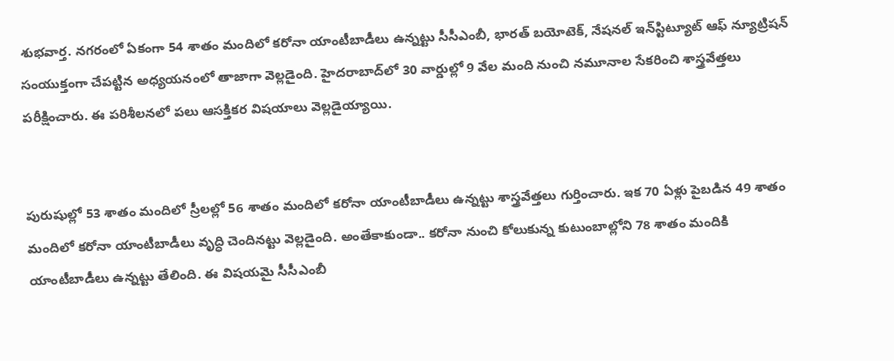శుభవార్త. నగరంలో ఏకంగా 54 శాతం మందిలో కరోనా యాంటీబాడీలు ఉన్నట్టు సీసీఎంబీ, భారత్ బయోటెక్, నేషనల్ ఇన్‌స్టిట్యూట్ ఆఫ్ న్యూట్రిషన్ సంయుక్తంగా చేపట్టిన అధ్యయనంలో తాజాగా వెల్లడైంది. హైదరాబాద్‌లో 30 వార్డుల్లో 9 వేల మంది నుంచి నమూనాల సేకరించి శాస్త్రవేత్తలు పరీక్షించారు. ఈ పరిశీలనలో పలు ఆసక్తికర విషయాలు వెల్లడైయ్యాయి.


పురుషుల్లో 53 శాతం మందిలో స్రీలల్లో 56 శాతం మందిలో కరోనా యాంటీబాడీలు ఉన్నట్టు శాస్త్రవేత్తలు గుర్తించారు. ఇక 70 ఏళ్లు పైబడిన 49 శాతం మందిలో కరోనా యాంటీబాడీలు వృద్ధి చెందినట్టు వెల్లడైంది. అంతేకాకుండా.. కరోనా నుంచి కోలుకున్న కుటుంబాల్లోని 78 శాతం మందికి యాంటీబాడీలు ఉన్నట్టు తేలింది. ఈ విషయమై సీసీఎంబీ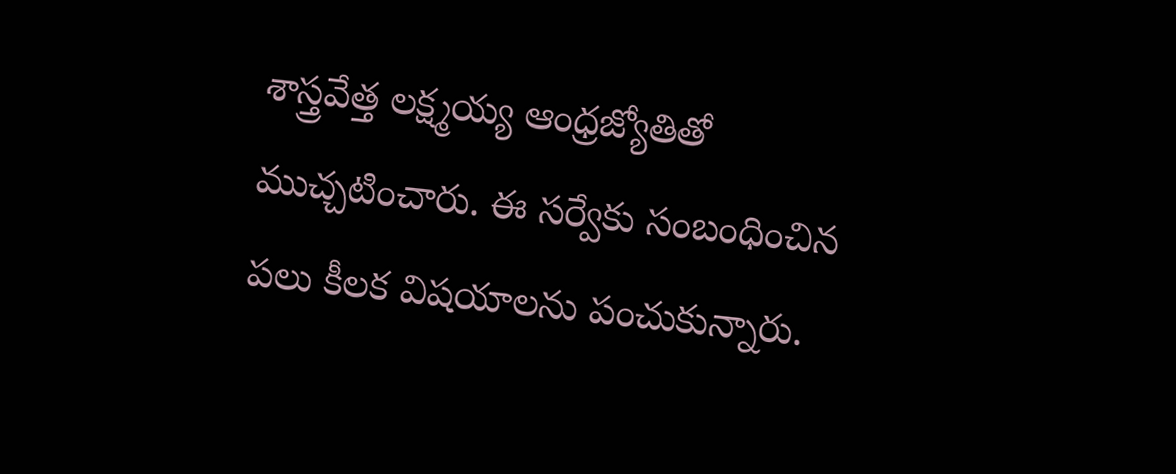శాస్త్రవేత్త లక్ష్మయ్య ఆంధ్రజ్యోతితో ముచ్చటించారు. ఈ సర్వేకు సంబంధించిన పలు కీలక విషయాలను పంచుకున్నారు.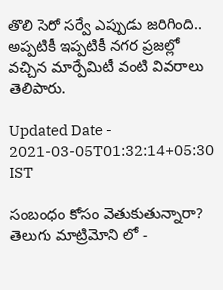తొలి సెరో సర్వే ఎప్పుడు జరిగింది.. అప్పటికీ ఇప్పటికీ నగర ప్రజల్లో వచ్చిన మార్పేమిటీ వంటి వివరాలు తెలిపారు.

Updated Date - 2021-03-05T01:32:14+05:30 IST

సంబంధం కోసం వెతుకుతున్నారా? తెలుగు మాట్రిమోని లో -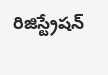రిజిస్ట్రేషన్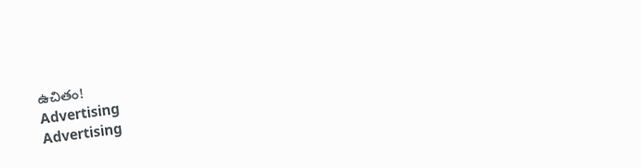ఉచితం!
Advertising
Advertising